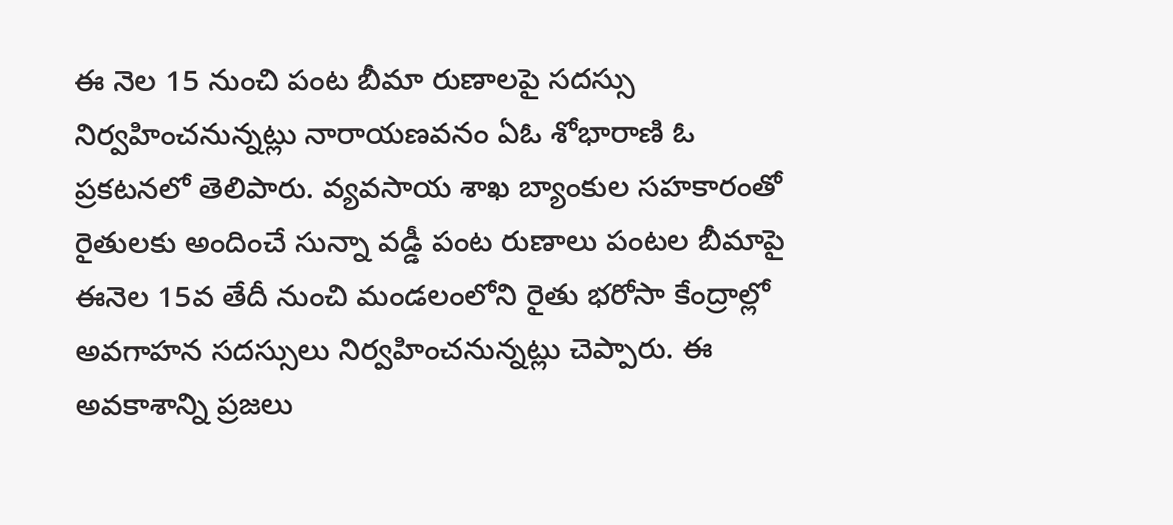ఈ నెల 15 నుంచి పంట బీమా రుణాలపై సదస్సు నిర్వహించనున్నట్లు నారాయణవనం ఏఓ శోభారాణి ఓ ప్రకటనలో తెలిపారు. వ్యవసాయ శాఖ బ్యాంకుల సహకారంతో రైతులకు అందించే సున్నా వడ్డీ పంట రుణాలు పంటల బీమాపై ఈనెల 15వ తేదీ నుంచి మండలంలోని రైతు భరోసా కేంద్రాల్లో అవగాహన సదస్సులు నిర్వహించనున్నట్లు చెప్పారు. ఈ అవకాశాన్ని ప్రజలు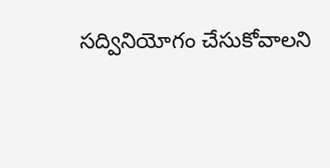సద్వినియోగం చేసుకోవాలని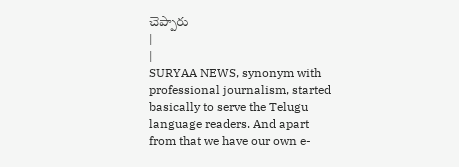చెప్పారు
|
|
SURYAA NEWS, synonym with professional journalism, started basically to serve the Telugu language readers. And apart from that we have our own e-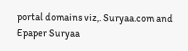portal domains viz,. Suryaa.com and Epaper Suryaa